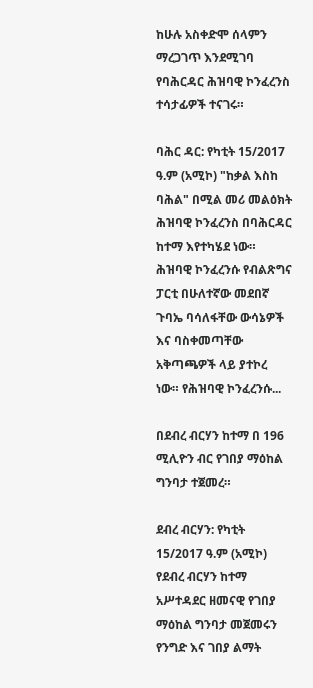ከሁሉ አስቀድሞ ሰላምን ማረጋገጥ እንደሚገባ የባሕርዳር ሕዝባዊ ኮንፈረንስ ተሳታፊዎች ተናገሩ።

ባሕር ዳር: የካቲት 15/2017 ዓ.ም (አሚኮ) "ከቃል እስከ ባሕል" በሚል መሪ መልዕክት ሕዝባዊ ኮንፈረንስ በባሕርዳር ከተማ እየተካሄደ ነው። ሕዝባዊ ኮንፈረንሱ የብልጽግና ፓርቲ በሁለተኛው መደበኛ ጉባኤ ባሳለፋቸው ውሳኔዎች እና ባስቀመጣቸው አቅጣጫዎች ላይ ያተኮረ ነው። የሕዝባዊ ኮንፈረንሱ...

በደብረ ብርሃን ከተማ በ 196 ሚሊዮን ብር የገበያ ማዕከል ግንባታ ተጀመረ።

ደብረ ብርሃን: የካቲት 15/2017 ዓ.ም (አሚኮ) የደብረ ብርሃን ከተማ አሥተዳደር ዘመናዊ የገበያ ማዕከል ግንባታ መጀመሩን የንግድ እና ገበያ ልማት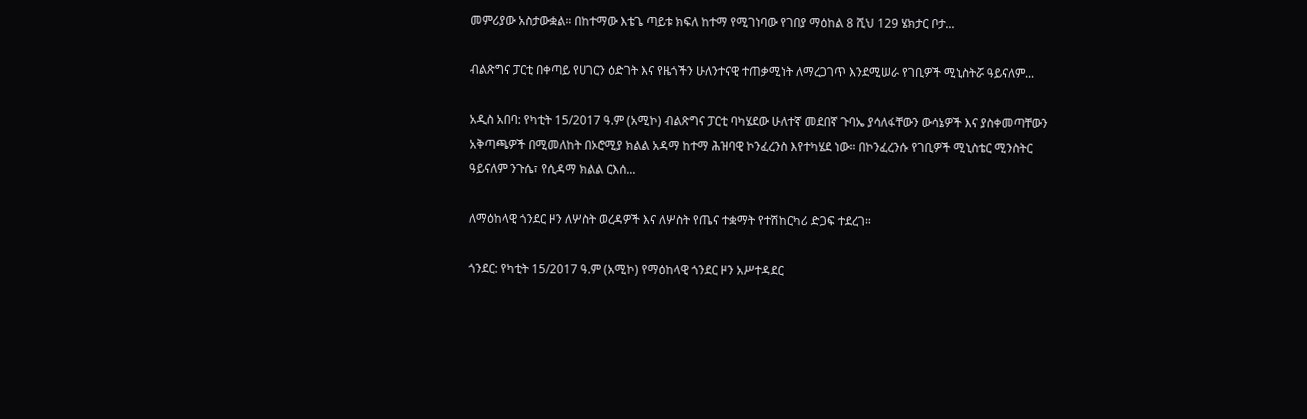መምሪያው አስታውቋል። በከተማው እቴጌ ጣይቱ ክፍለ ከተማ የሚገነባው የገበያ ማዕከል 8 ሺህ 129 ሄክታር ቦታ...

ብልጽግና ፓርቲ በቀጣይ የሀገርን ዕድገት እና የዜጎችን ሁለንተናዊ ተጠቃሚነት ለማረጋገጥ እንደሚሠራ የገቢዎች ሚኒስትሯ ዓይናለም...

አዲስ አበባ: የካቲት 15/2017 ዓ.ም (አሚኮ) ብልጽግና ፓርቲ ባካሄደው ሁለተኛ መደበኛ ጉባኤ ያሳለፋቸውን ውሳኔዎች እና ያስቀመጣቸውን አቅጣጫዎች በሚመለከት በኦሮሚያ ክልል አዳማ ከተማ ሕዝባዊ ኮንፈረንስ እየተካሄደ ነው። በኮንፈረንሱ የገቢዎች ሚኒስቴር ሚንስትር ዓይናለም ንጉሴ፣ የሲዳማ ክልል ርእሰ...

ለማዕከላዊ ጎንደር ዞን ለሦስት ወረዳዎች እና ለሦስት የጤና ተቋማት የተሽከርካሪ ድጋፍ ተደረገ።

ጎንደር: የካቲት 15/2017 ዓ.ም (አሚኮ) የማዕከላዊ ጎንደር ዞን አሥተዳደር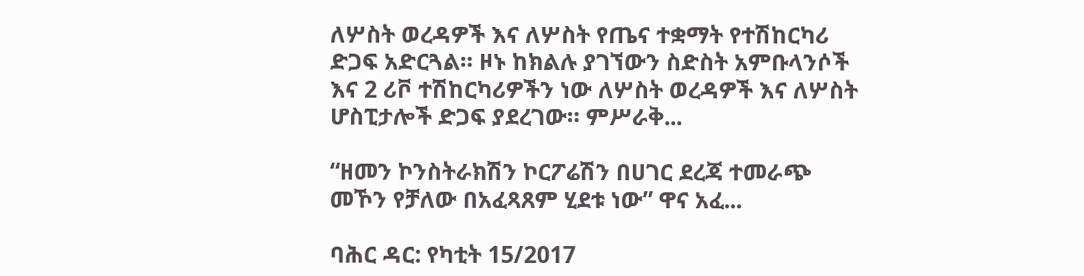ለሦስት ወረዳዎች እና ለሦስት የጤና ተቋማት የተሽከርካሪ ድጋፍ አድርጓል። ዞኑ ከክልሉ ያገኘውን ስድስት አምቡላንሶች እና 2 ሪቮ ተሽከርካሪዎችን ነው ለሦስት ወረዳዎች እና ለሦስት ሆስፒታሎች ድጋፍ ያደረገው። ምሥራቅ...

“ዘመን ኮንስትራክሽን ኮርፖሬሽን በሀገር ደረጃ ተመራጭ መኾን የቻለው በአፈጻጸም ሂደቱ ነው” ዋና አፈ...

ባሕር ዳር: የካቲት 15/2017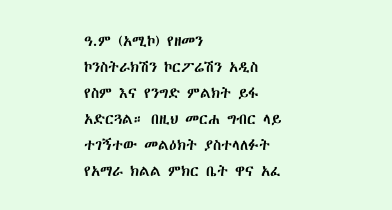ዓ.ም (አሚኮ) የዘመን ኮንስትራክሽን ኮርፖሬሽን አዲስ የስም እና የንግድ ምልክት ይፋ አድርጓል። በዚህ መርሐ ግብር ላይ ተገኝተው መልዕክት ያስተላለፉት የአማራ ክልል ምክር ቤት ዋና አፈ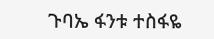ጉባኤ ፋንቱ ተስፋዬ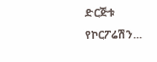ድርጅቱ የኮርፖሬሽን...